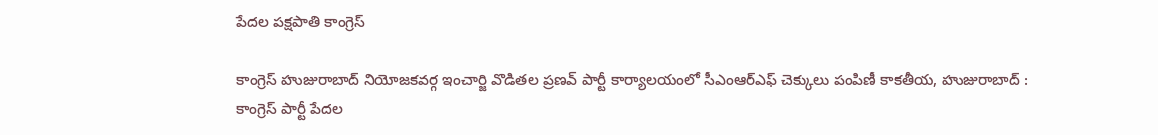పేదల పక్షపాతి కాంగ్రెస్

కాంగ్రెస్ హుజురాబాద్ నియోజకవర్గ ఇంచార్జి వొడితల ప్రణవ్ పార్టీ కార్యాల‌యంలో సీఎంఆర్ఎఫ్ చెక్కులు పంపిణీ కాకతీయ, హుజురాబాద్ : కాంగ్రెస్ పార్టీ పేద‌ల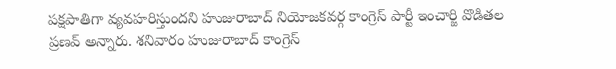ప‌క్ష‌పాతిగా వ్య‌వ‌హ‌రిస్తుంద‌ని హుజురాబాద్ నియోజకవర్గ కాంగ్రెస్ పార్టీ ఇంచార్జి వొడితల ప్రణవ్ అన్నారు. శనివారం హుజురాబాద్ కాంగ్రెస్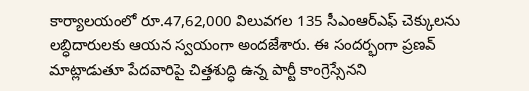కార్యాలయంలో రూ.47,62,000 విలువగల 135 సీఎంఆర్ఎఫ్ చెక్కులను లబ్ధిదారులకు ఆయన స్వయంగా అందజేశారు. ఈ సందర్భంగా ప్రణవ్ మాట్లాడుతూ పేదవారిపై చిత్తశుద్ధి ఉన్న పార్టీ కాంగ్రెస్సేన‌ని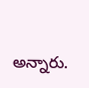అన్నారు.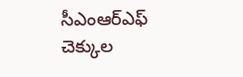సీఎంఆర్ఎఫ్ చెక్కుల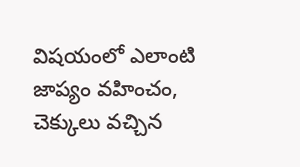విషయంలో ఎలాంటి జాప్యం వహించం, చెక్కులు వచ్చిన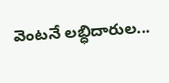వెంటనే లబ్ధిదారుల...